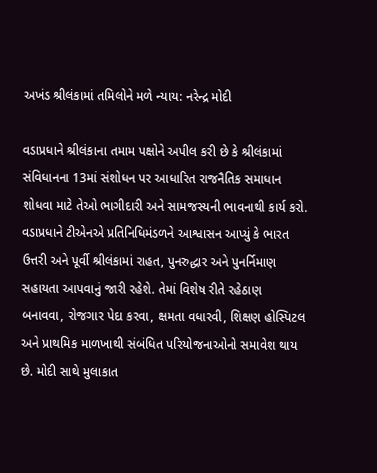અખંડ શ્રીલંકામાં તમિલોને મળે ન્યાય: નરેન્દ્ર મોદી

વડાપ્રધાને શ્રીલંકાના તમામ પક્ષોને અપીલ કરી છે કે શ્રીલંકામાં સંવિધાનના 13માં સંશોધન પર આધારિત રાજનૈતિક સમાધાન શોધવા માટે તેઓ ભાગીદારી અને સામજસ્યની ભાવનાથી કાર્ય કરો. વડાપ્રધાને ટીએનએ પ્રતિનિધિમંડળને આશ્વાસન આપ્યું કે ભારત ઉત્તરી અને પૂર્વી શ્રીલંકામાં રાહત, પુનરુદ્ધાર અને પુનર્નિમાણ સહાયતા આપવાનું જારી રહેશે. તેમાં વિશેષ રીતે રહેઠાણ બનાવવા, રોજગાર પેદા કરવા, ક્ષમતા વધારવી, શિક્ષણ હોસ્પિટલ અને પ્રાથમિક માળખાથી સંબંધિત પરિયોજનાઓનો સમાવેશ થાય છે. મોદી સાથે મુલાકાત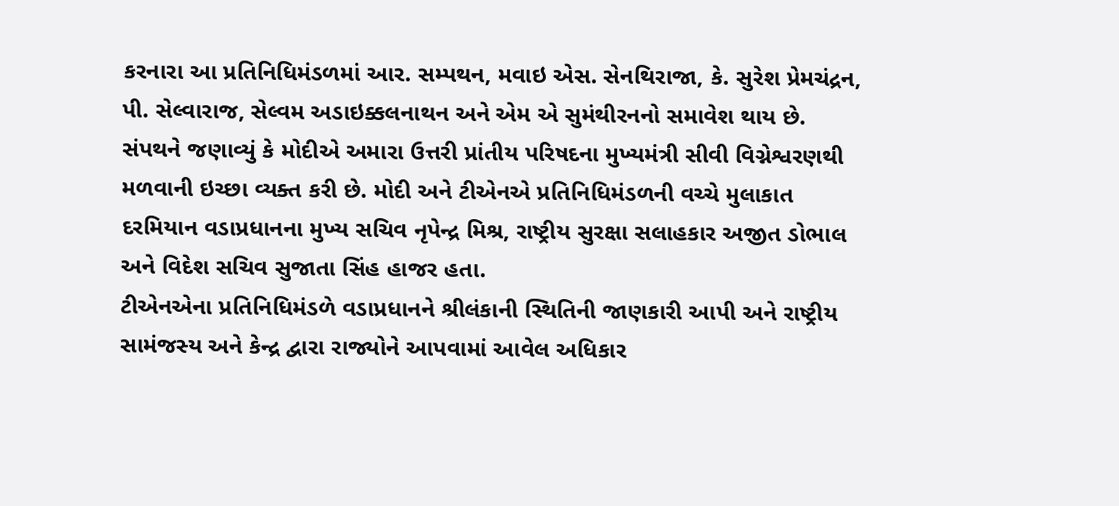કરનારા આ પ્રતિનિધિમંડળમાં આર. સમ્પથન, મવાઇ એસ. સેનથિરાજા, કે. સુરેશ પ્રેમચંદ્રન, પી. સેલ્વારાજ, સેલ્વમ અડાઇક્કલનાથન અને એમ એ સુમંથીરનનો સમાવેશ થાય છે.
સંપથને જણાવ્યું કે મોદીએ અમારા ઉત્તરી પ્રાંતીય પરિષદના મુખ્યમંત્રી સીવી વિગ્નેશ્વરણથી મળવાની ઇચ્છા વ્યક્ત કરી છે. મોદી અને ટીએનએ પ્રતિનિધિમંડળની વચ્ચે મુલાકાત દરમિયાન વડાપ્રધાનના મુખ્ય સચિવ નૃપેન્દ્ર મિશ્ર, રાષ્ટ્રીય સુરક્ષા સલાહકાર અજીત ડોભાલ અને વિદેશ સચિવ સુજાતા સિંહ હાજર હતા.
ટીએનએના પ્રતિનિધિમંડળે વડાપ્રધાનને શ્રીલંકાની સ્થિતિની જાણકારી આપી અને રાષ્ટ્રીય સામંજસ્ય અને કેન્દ્ર દ્વારા રાજ્યોને આપવામાં આવેલ અધિકાર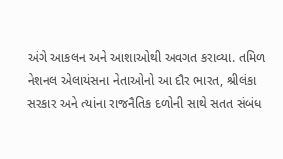અંગે આકલન અને આશાઓથી અવગત કરાવ્યા. તમિળ નેશનલ એલાયંસના નેતાઓનો આ દૌર ભારત, શ્રીલંકા સરકાર અને ત્યાંના રાજનૈતિક દળોની સાથે સતત સંબંધ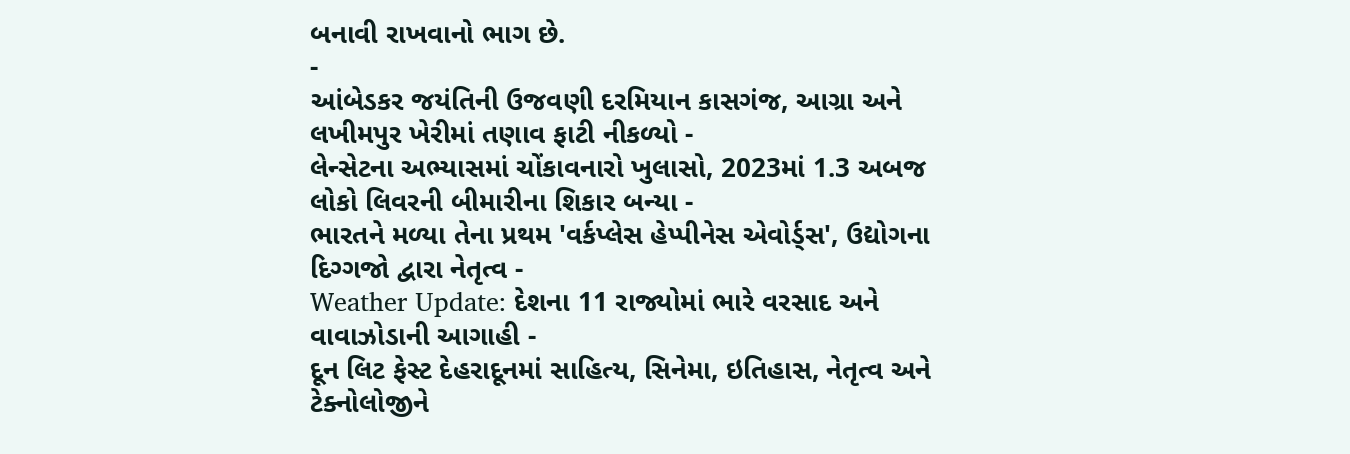બનાવી રાખવાનો ભાગ છે.
-
આંબેડકર જયંતિની ઉજવણી દરમિયાન કાસગંજ, આગ્રા અને લખીમપુર ખેરીમાં તણાવ ફાટી નીકળ્યો -
લેન્સેટના અભ્યાસમાં ચોંકાવનારો ખુલાસો, 2023માં 1.3 અબજ લોકો લિવરની બીમારીના શિકાર બન્યા -
ભારતને મળ્યા તેના પ્રથમ 'વર્કપ્લેસ હેપ્પીનેસ એવોર્ડ્સ', ઉદ્યોગના દિગ્ગજો દ્વારા નેતૃત્વ -
Weather Update: દેશના 11 રાજ્યોમાં ભારે વરસાદ અને વાવાઝોડાની આગાહી -
દૂન લિટ ફેસ્ટ દેહરાદૂનમાં સાહિત્ય, સિનેમા, ઇતિહાસ, નેતૃત્વ અને ટેક્નોલોજીને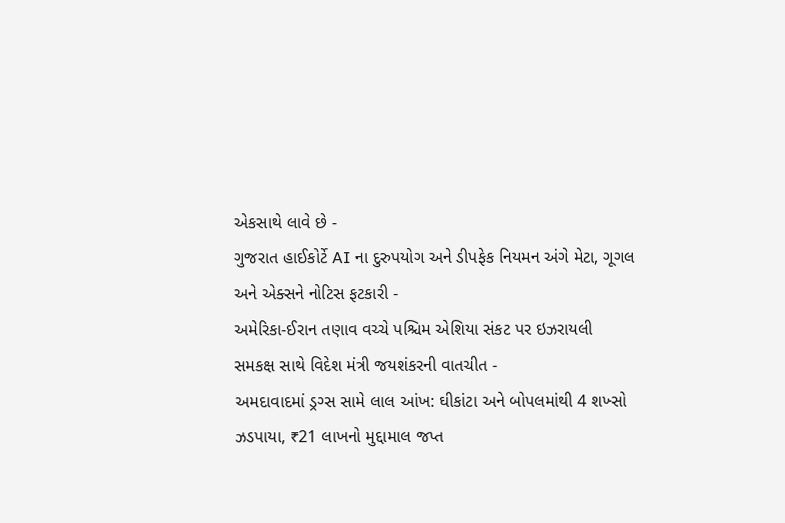એકસાથે લાવે છે -
ગુજરાત હાઈકોર્ટે AI ના દુરુપયોગ અને ડીપફેક નિયમન અંગે મેટા, ગૂગલ અને એક્સને નોટિસ ફટકારી -
અમેરિકા-ઈરાન તણાવ વચ્ચે પશ્ચિમ એશિયા સંકટ પર ઇઝરાયલી સમકક્ષ સાથે વિદેશ મંત્રી જયશંકરની વાતચીત -
અમદાવાદમાં ડ્રગ્સ સામે લાલ આંખ: ઘીકાંટા અને બોપલમાંથી 4 શખ્સો ઝડપાયા, ₹21 લાખનો મુદ્દામાલ જપ્ત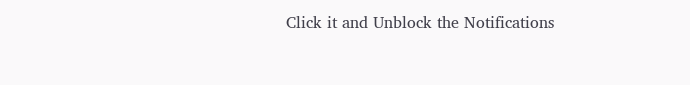Click it and Unblock the Notifications